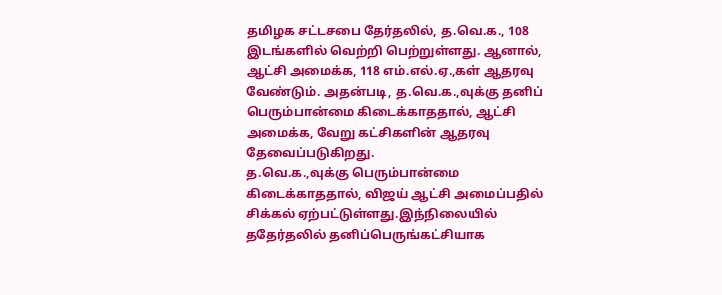தமிழக சட்டசபை தேர்தலில், த.வெ.க., 108 இடங்களில் வெற்றி பெற்றுள்ளது. ஆனால், ஆட்சி அமைக்க, 118 எம்.எல்.ஏ.,கள் ஆதரவு வேண்டும். அதன்படி, த.வெ.க.,வுக்கு தனிப் பெரும்பான்மை கிடைக்காததால், ஆட்சி அமைக்க, வேறு கட்சிகளின் ஆதரவு தேவைப்படுகிறது.
த.வெ.க.,வுக்கு பெரும்பான்மை கிடைக்காததால், விஜய் ஆட்சி அமைப்பதில் சிக்கல் ஏற்பட்டுள்ளது.இந்நிலையில் ததேர்தலில் தனிப்பெருங்கட்சியாக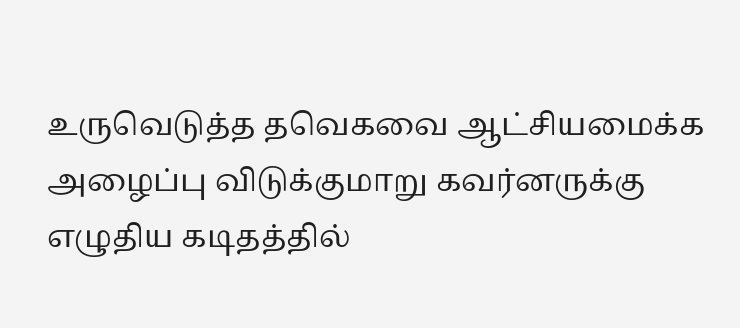உருவெடுத்த தவெகவை ஆட்சியமைக்க அழைப்பு விடுக்குமாறு கவர்னருக்கு எழுதிய கடிதத்தில்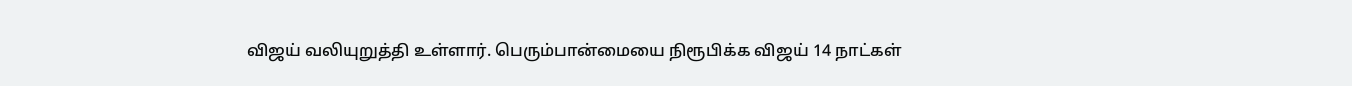விஜய் வலியுறுத்தி உள்ளார். பெரும்பான்மையை நிரூபிக்க விஜய் 14 நாட்கள்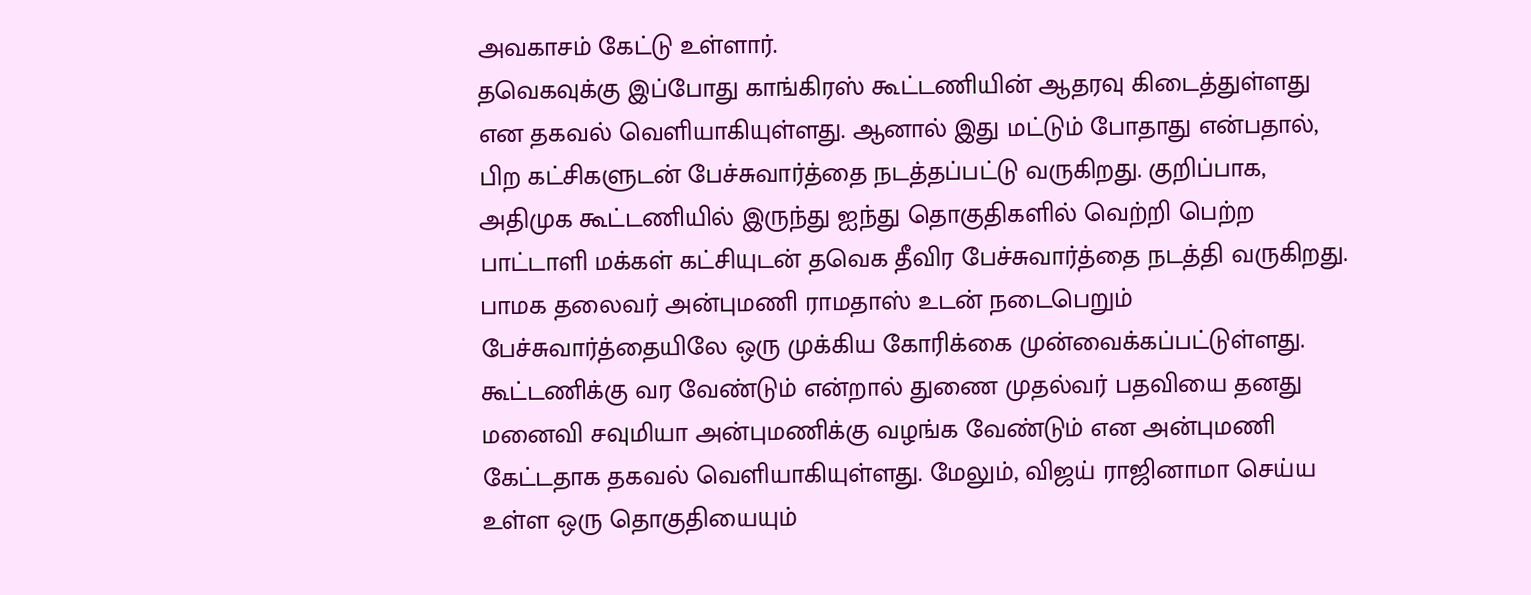அவகாசம் கேட்டு உள்ளார்.
தவெகவுக்கு இப்போது காங்கிரஸ் கூட்டணியின் ஆதரவு கிடைத்துள்ளது என தகவல் வெளியாகியுள்ளது. ஆனால் இது மட்டும் போதாது என்பதால், பிற கட்சிகளுடன் பேச்சுவார்த்தை நடத்தப்பட்டு வருகிறது. குறிப்பாக, அதிமுக கூட்டணியில் இருந்து ஐந்து தொகுதிகளில் வெற்றி பெற்ற பாட்டாளி மக்கள் கட்சியுடன் தவெக தீவிர பேச்சுவார்த்தை நடத்தி வருகிறது.
பாமக தலைவர் அன்புமணி ராமதாஸ் உடன் நடைபெறும் பேச்சுவார்த்தையிலே ஒரு முக்கிய கோரிக்கை முன்வைக்கப்பட்டுள்ளது. கூட்டணிக்கு வர வேண்டும் என்றால் துணை முதல்வர் பதவியை தனது மனைவி சவுமியா அன்புமணிக்கு வழங்க வேண்டும் என அன்புமணி கேட்டதாக தகவல் வெளியாகியுள்ளது. மேலும், விஜய் ராஜினாமா செய்ய உள்ள ஒரு தொகுதியையும்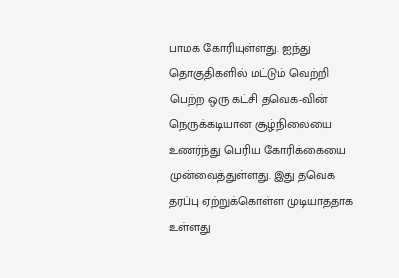பாமக கோரியுள்ளது. ஐந்து தொகுதிகளில் மட்டும் வெற்றி பெற்ற ஒரு கட்சி தவெக-வின் நெருக்கடியான சூழ்நிலையை உணர்ந்து பெரிய கோரிக்கையை முன்வைத்துள்ளது. இது தவெக தரப்பு ஏற்றுக்கொள்ள முடியாததாக உள்ளது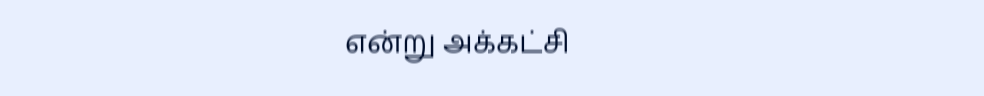என்று அக்கட்சி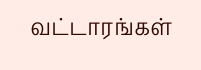வட்டாரங்கள்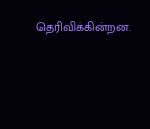தெரிவிக்கின்றன.